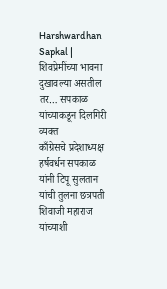Harshwardhan Sapkal | शिवप्रेमींच्या भावना दुखावल्या असतील तर… सपकाळ यांच्याकडून दिलगिरी व्यक्त
काँग्रेसचे प्रदेशाध्यक्ष हर्षवर्धन सपकाळ यांनी टिपू सुलतान यांची तुलना छत्रपती शिवाजी महाराज यांच्याशी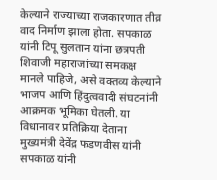केल्याने राज्याच्या राजकारणात तीव्र वाद निर्माण झाला होता. सपकाळ यांनी टिपू सुलतान यांना छत्रपती शिवाजी महाराजांच्या समकक्ष मानले पाहिजे, असे वक्तव्य केल्याने भाजप आणि हिंदुत्ववादी संघटनांनी आक्रमक भूमिका घेतली. या विधानावर प्रतिक्रिया देताना मुख्यमंत्री देवेंद्र फडणवीस यांनी सपकाळ यांनी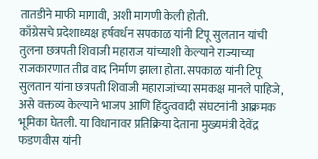तातडीने माफी मागावी, अशी मागणी केली होती.
काँग्रेसचे प्रदेशाध्यक्ष हर्षवर्धन सपकाळ यांनी टिपू सुलतान यांची तुलना छत्रपती शिवाजी महाराज यांच्याशी केल्याने राज्याच्या राजकारणात तीव्र वाद निर्माण झाला होता. सपकाळ यांनी टिपू सुलतान यांना छत्रपती शिवाजी महाराजांच्या समकक्ष मानले पाहिजे, असे वक्तव्य केल्याने भाजप आणि हिंदुत्ववादी संघटनांनी आक्रमक भूमिका घेतली. या विधानावर प्रतिक्रिया देताना मुख्यमंत्री देवेंद्र फडणवीस यांनी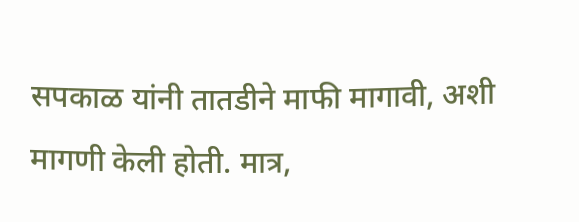सपकाळ यांनी तातडीने माफी मागावी, अशी मागणी केली होती. मात्र,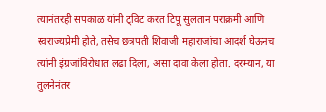त्यानंतरही सपकाळ यांनी ट्विट करत टिपू सुलतान पराक्रमी आणि स्वराज्यप्रेमी होते, तसेच छत्रपती शिवाजी महाराजांचा आदर्श घेऊनच त्यांनी इंग्रजांविरोधात लढा दिला, असा दावा केला होता. दरम्यान, या तुलनेनंतर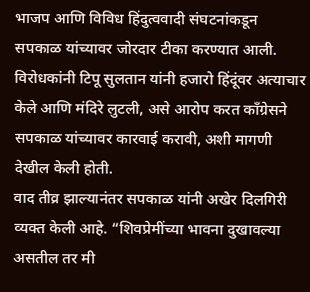भाजप आणि विविध हिंदुत्ववादी संघटनांकडून सपकाळ यांच्यावर जोरदार टीका करण्यात आली. विरोधकांनी टिपू सुलतान यांनी हजारो हिंदूंवर अत्याचार केले आणि मंदिरे लुटली, असे आरोप करत काँग्रेसने सपकाळ यांच्यावर कारवाई करावी, अशी मागणी देखील केली होती.
वाद तीव्र झाल्यानंतर सपकाळ यांनी अखेर दिलगिरी व्यक्त केली आहे. “शिवप्रेमींच्या भावना दुखावल्या असतील तर मी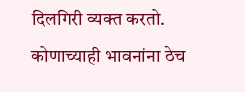दिलगिरी व्यक्त करतो. कोणाच्याही भावनांना ठेच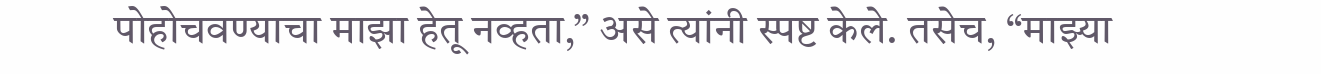पोहोचवण्याचा माझा हेतू नव्हता,” असे त्यांनी स्पष्ट केले. तसेच, “माझ्या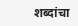शब्दांचा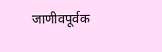जाणीवपूर्वक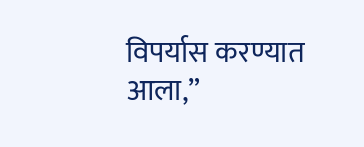विपर्यास करण्यात आला,”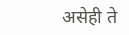असेही ते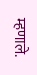म्हणाले.